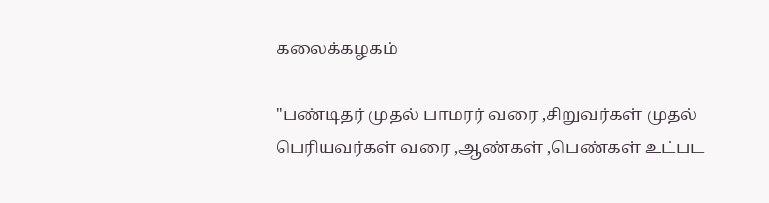கலைக்கழகம்

"பண்டிதர் முதல் பாமரர் வரை ,சிறுவர்கள் முதல் பெரியவர்கள் வரை ,ஆண்கள் ,பெண்கள் உட்பட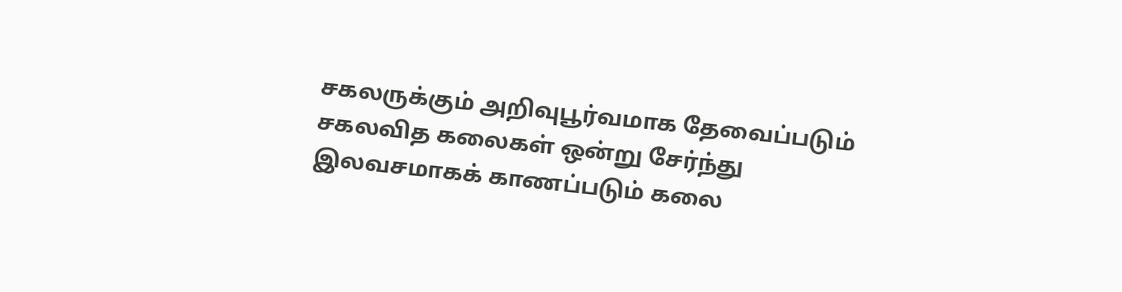சகலருக்கும் அறிவுபூர்வமாக தேவைப்படும் சகலவித கலைகள் ஒன்று சேர்ந்து இலவசமாகக் காணப்படும் கலை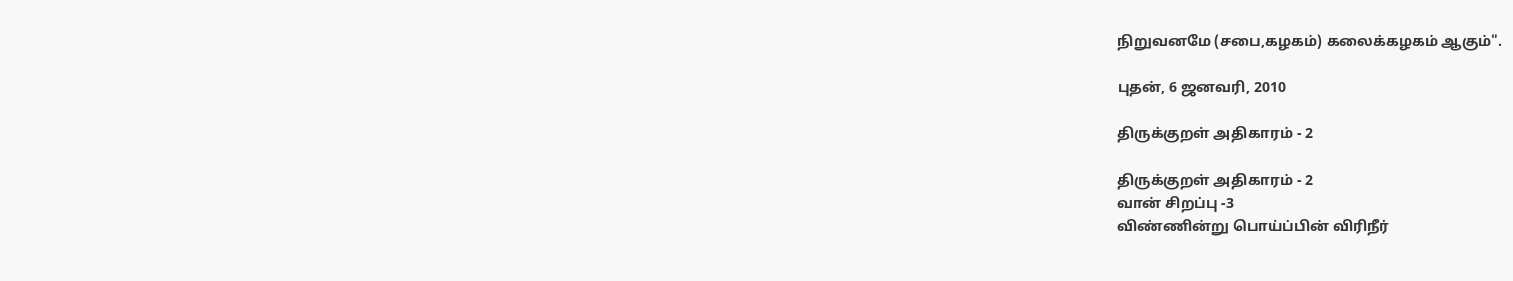நிறுவனமே (சபை,கழகம்) கலைக்கழகம் ஆகும்".

புதன், 6 ஜனவரி, 2010

திருக்குறள் அதிகாரம் - 2

திருக்குறள் அதிகாரம் - 2
வான் சிறப்பு -3
விண்ணின்று பொய்ப்பின் விரிநீர்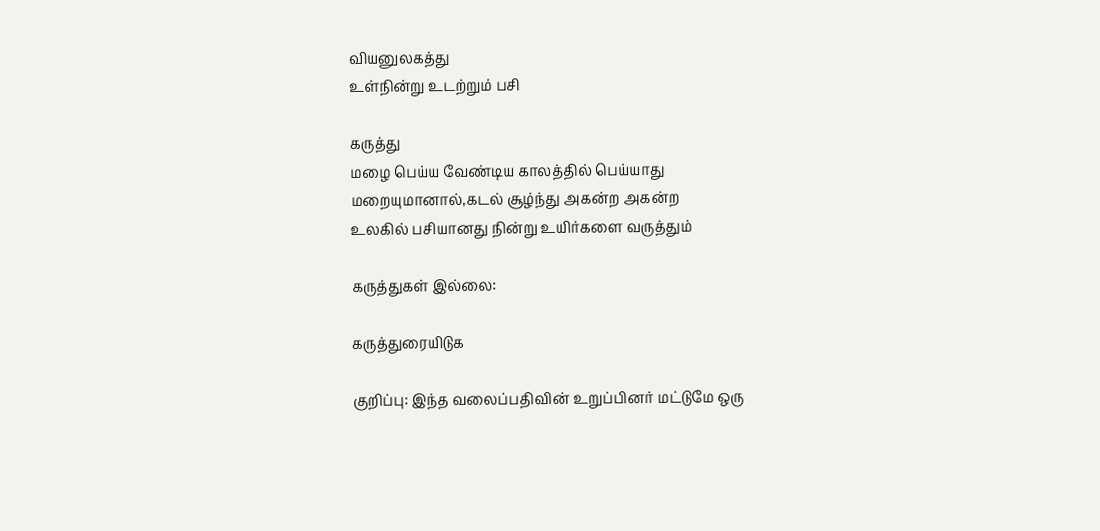வியனுலகத்து
உள்நின்று உடற்றும் பசி

கருத்து
மழை பெய்ய வேண்டிய காலத்தில் பெய்யாது
மறையுமானால்,கடல் சூழ்ந்து அகன்ற அகன்ற
உலகில் பசியானது நின்று உயிர்களை வருத்தும்

கருத்துகள் இல்லை:

கருத்துரையிடுக

குறிப்பு: இந்த வலைப்பதிவின் உறுப்பினர் மட்டுமே ஒரு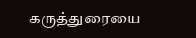கருத்துரையை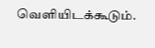வெளியிடக்கூடும்.